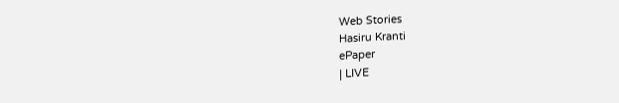Web Stories
Hasiru Kranti
ePaper
| LIVE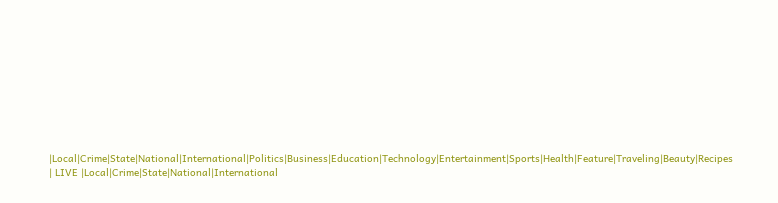|Local|Crime|State|National|International|Politics|Business|Education|Technology|Entertainment|Sports|Health|Feature|Traveling|Beauty|Recipes
| LIVE |Local|Crime|State|National|International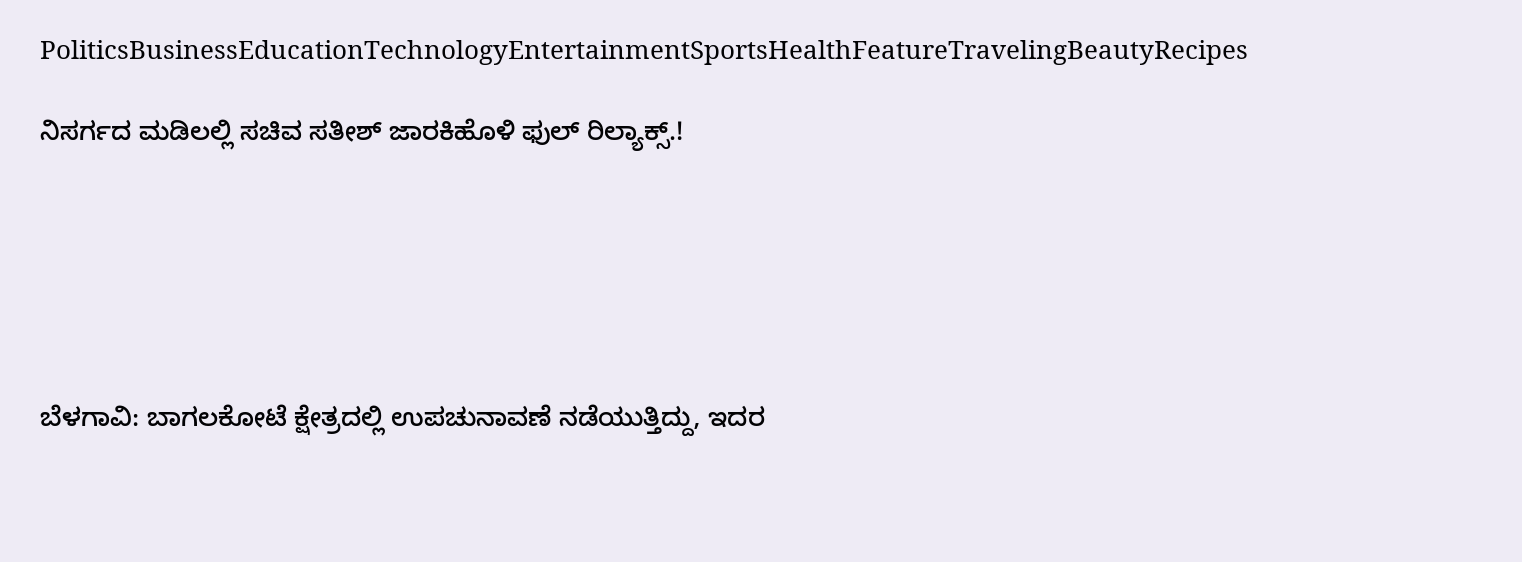PoliticsBusinessEducationTechnologyEntertainmentSportsHealthFeatureTravelingBeautyRecipes

ನಿಸರ್ಗದ ಮಡಿಲಲ್ಲಿ ಸಚಿವ ಸತೀಶ್ ಜಾರಕಿಹೊಳಿ ಫುಲ್ ರಿಲ್ಯಾಕ್ಸ್.!






ಬೆಳಗಾವಿ: ಬಾಗಲಕೋಟೆ ಕ್ಷೇತ್ರದಲ್ಲಿ ಉಪಚುನಾವಣೆ ನಡೆಯುತ್ತಿದ್ದು, ಇದರ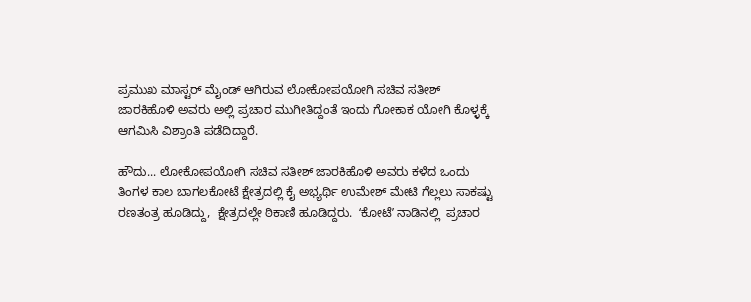ಪ್ರಮುಖ ಮಾಸ್ಟರ್‌ ಮೈಂಡ್‌ ಆಗಿರುವ ಲೋಕೋಪಯೋಗಿ ಸಚಿವ ಸತೀಶ್‌ ಜಾರಕಿಹೊಳಿ ಅವರು ಅಲ್ಲಿ ಪ್ರಚಾರ ಮುಗೀತಿದ್ದಂತೆ ಇಂದು ಗೋಕಾಕ ಯೋಗಿ ಕೊಳ್ಳಕ್ಕೆ ಆಗಮಿಸಿ ವಿಶ್ರಾಂತಿ ಪಡೆದಿದ್ದಾರೆ.

ಹೌದು... ಲೋಕೋಪಯೋಗಿ ಸಚಿವ ಸತೀಶ್‌ ಜಾರಕಿಹೊಳಿ ಅವರು ಕಳೆದ ಒಂದು ತಿಂಗಳ ಕಾಲ ಬಾಗಲಕೋಟೆ ಕ್ಷೇತ್ರದಲ್ಲಿ ಕೈ ಅಭ್ಯರ್ಥಿ ಉಮೇಶ್ ಮೇಟಿ ಗೆಲ್ಲಲು ಸಾಕಷ್ಟು ರಣತಂತ್ರ ಹೂಡಿದ್ದು,  ಕ್ಷೇತ್ರದಲ್ಲೇ ಠಿಕಾಣಿ ಹೂಡಿದ್ದರು.  ʻಕೋಟೆʼ ನಾಡಿನಲ್ಲಿ  ಪ್ರಚಾರ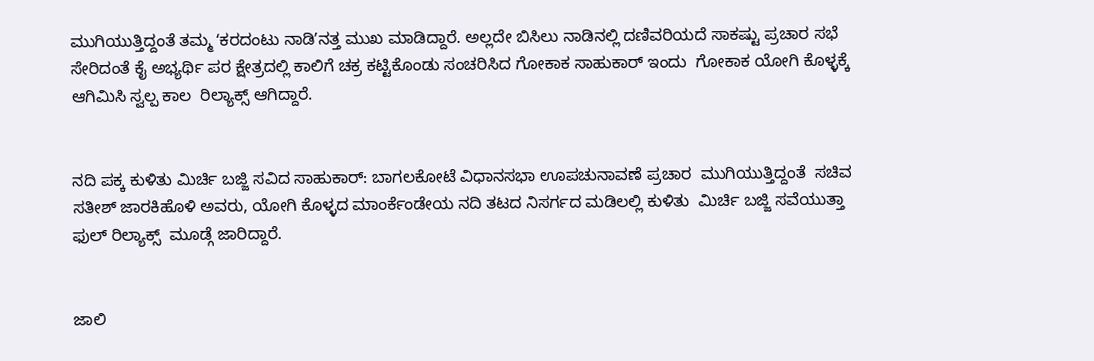ಮುಗಿಯುತ್ತಿದ್ದಂತೆ ತಮ್ಮ ʻಕರದಂಟು ನಾಡಿʼನತ್ತ ಮುಖ ಮಾಡಿದ್ದಾರೆ. ಅಲ್ಲದೇ ಬಿಸಿಲು ನಾಡಿನಲ್ಲಿ ದಣಿವರಿಯದೆ ಸಾಕಷ್ಟು ಪ್ರಚಾರ ಸಭೆ ಸೇರಿದಂತೆ ಕೈ ಅಭ್ಯರ್ಥಿ ಪರ ಕ್ಷೇತ್ರದಲ್ಲಿ ಕಾಲಿಗೆ ಚಕ್ರ ಕಟ್ಟಿಕೊಂಡು ಸಂಚರಿಸಿದ ಗೋಕಾಕ ಸಾಹುಕಾರ್‌ ಇಂದು  ಗೋಕಾಕ ಯೋಗಿ ಕೊಳ್ಳಕ್ಕೆ ಆಗಿಮಿಸಿ ಸ್ವಲ್ಪ ಕಾಲ  ರಿಲ್ಯಾಕ್ಸ್ ಆಗಿದ್ದಾರೆ.


ನದಿ ಪಕ್ಕ ಕುಳಿತು ಮಿರ್ಚಿ ಬಜ್ಜಿ ಸವಿದ ಸಾಹುಕಾರ್: ಬಾಗಲಕೋಟೆ ವಿಧಾನಸಭಾ ಊಪಚುನಾವಣೆ ಪ್ರಚಾರ  ಮುಗಿಯುತ್ತಿದ್ದಂತೆ  ಸಚಿವ ಸತೀಶ್‌ ಜಾರಕಿಹೊಳಿ ಅವರು, ಯೋಗಿ ಕೊಳ್ಳದ ಮಾಂರ್ಕೆಂಡೇಯ ನದಿ ತಟದ ನಿಸರ್ಗದ ಮಡಿಲಲ್ಲಿ ಕುಳಿತು  ಮಿರ್ಚಿ ಬಜ್ಜಿ ಸವೆಯುತ್ತಾ ಫುಲ್‌ ರಿಲ್ಯಾಕ್ಸ್  ಮೂಡ್ಗೆ ಜಾರಿದ್ದಾರೆ.


ಜಾಲಿ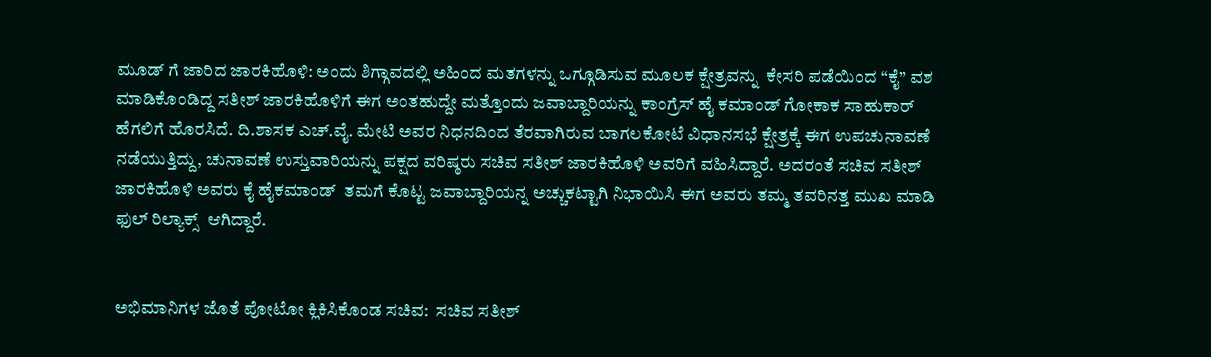ಮೂಡ್‌ ಗೆ ಜಾರಿದ ಜಾರಕಿಹೊಳಿ: ಅಂದು ಶಿಗ್ಗಾವದಲ್ಲಿ ಅಹಿಂದ ಮತಗಳನ್ನು ಒಗ್ಗೂಡಿಸುವ ಮೂಲಕ ಕ್ಷೇತ್ರವನ್ನು  ಕೇಸರಿ ಪಡೆಯಿಂದ “ಕೈ” ವಶ ಮಾಡಿಕೊಂಡಿದ್ದ ಸತೀಶ್ ಜಾರಕಿಹೊಳಿಗೆ ಈಗ ಅಂತಹುದ್ದೇ ಮತ್ತೊಂದು ಜವಾಬ್ದಾರಿಯನ್ನು ಕಾಂಗ್ರೆಸ್‌ ಹೈ ಕಮಾಂಡ್‌ ಗೋಕಾಕ ಸಾಹುಕಾರ್‌ ಹೆಗಲಿಗೆ ಹೊರಸಿದೆ. ದಿ.ಶಾಸಕ ಎಚ್.ವೈ. ಮೇಟಿ ಅವರ ನಿಧನದಿಂದ ತೆರವಾಗಿರುವ ಬಾಗಲಕೋಟೆ ವಿಧಾನಸಭೆ ಕ್ಷೇತ್ರಕ್ಕೆ ಈಗ ಉಪಚುನಾವಣೆ ನಡೆಯುತ್ತಿದ್ದು, ಚುನಾವಣೆ ಉಸ್ತುವಾರಿಯನ್ನು ಪಕ್ಷದ ವರಿಷ್ಠರು ಸಚಿವ ಸತೀಶ್ ಜಾರಕಿಹೊಳಿ ಅವರಿಗೆ ವಹಿಸಿದ್ದಾರೆ. ಅದರಂತೆ ಸಚಿವ ಸತೀಶ್ ಜಾರಕಿಹೊಳಿ ಅವರು‌ ಕೈ ಹೈಕಮಾಂಡ್‌  ತಮಗೆ ಕೊಟ್ಟ ಜವಾಬ್ದಾರಿಯನ್ನ ಅಚ್ಚುಕಟ್ಟಾಗಿ ನಿಭಾಯಿಸಿ ಈಗ ಅವರು ತಮ್ಮ ತವರಿನತ್ತ ಮುಖ ಮಾಡಿ ಫುಲ್‌ ರಿಲ್ಯಾಕ್ಸ್  ಆಗಿದ್ದಾರೆ.


ಅಭಿಮಾನಿಗಳ ಜೊತೆ ಪೋಟೋ ಕ್ಲಿಕಿಸಿಕೊಂಡ ಸಚಿವ:  ಸಚಿವ ಸತೀಶ್‌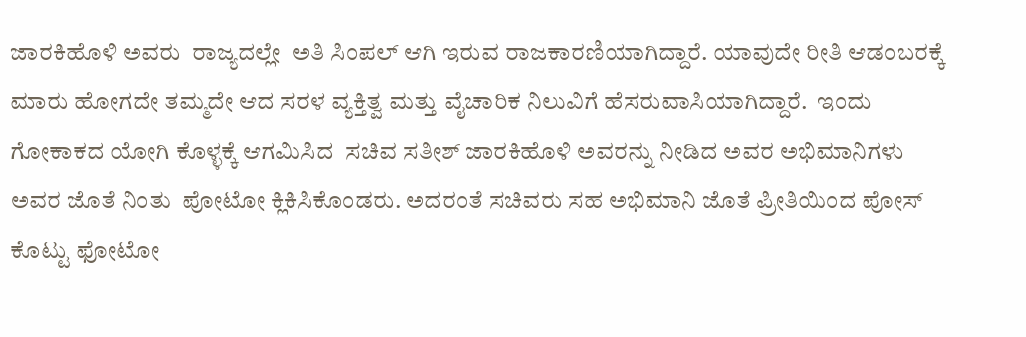ಜಾರಕಿಹೊಳಿ ಅವರು  ರಾಜ್ಯದಲ್ಲೇ  ಅತಿ ಸಿಂಪಲ್‌ ಆಗಿ ಇರುವ ರಾಜಕಾರಣಿಯಾಗಿದ್ದಾರೆ. ಯಾವುದೇ ರೀತಿ ಆಡಂಬರಕ್ಕೆ ಮಾರು ಹೋಗದೇ ತಮ್ಮದೇ ಆದ ಸರಳ ವ್ಯಕ್ತಿತ್ವ ಮತ್ತು ವೈಚಾರಿಕ ನಿಲುವಿಗೆ ಹೆಸರುವಾಸಿಯಾಗಿದ್ದಾರೆ.  ಇಂದು ಗೋಕಾಕದ ಯೋಗಿ ಕೊಳ್ಳಕ್ಕೆ ಆಗಮಿಸಿದ  ಸಚಿವ ಸತೀಶ್‌ ಜಾರಕಿಹೊಳಿ ಅವರನ್ನು ನೀಡಿದ ಅವರ ಅಭಿಮಾನಿಗಳು ಅವರ ಜೊತೆ ನಿಂತು  ಪೋಟೋ ಕ್ಲಿಕಿಸಿಕೊಂಡರು. ಅದರಂತೆ ಸಚಿವರು ಸಹ ಅಭಿಮಾನಿ ಜೊತೆ ಪ್ರೀತಿಯಿಂದ ಪೋಸ್ ಕೊಟ್ಟು ಫೋಟೋ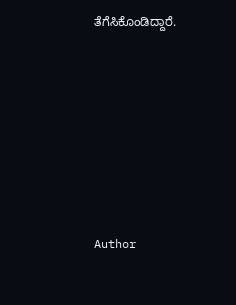ತೆಗೆಸಿಕೊಂಡಿದ್ದಾರೆ.







Author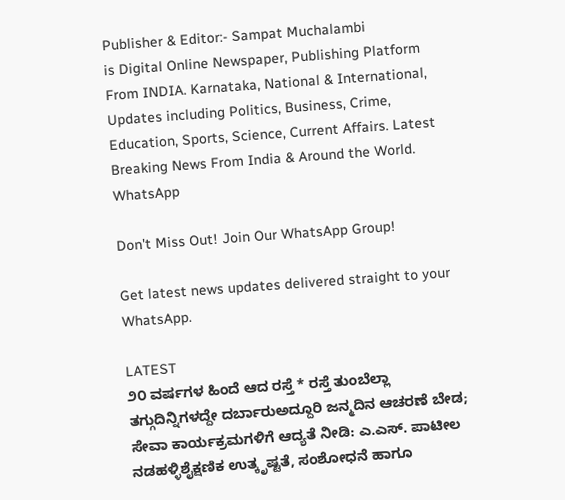Publisher & Editor:- Sampat Muchalambi
is Digital Online Newspaper, Publishing Platform From INDIA. Karnataka, National & International, Updates including Politics, Business, Crime, Education, Sports, Science, Current Affairs. Latest Breaking News From India & Around the World.
WhatsApp

Don't Miss Out! Join Our WhatsApp Group!

Get latest news updates delivered straight to your WhatsApp.

LATEST
೨೦ ವರ್ಷಗಳ ಹಿಂದೆ ಆದ ರಸ್ತೆ * ರಸ್ತೆ ತುಂಬೆಲ್ಲಾ ತಗ್ಗುದಿನ್ನಿಗಳದ್ದೇ ದರ್ಬಾರುಅದ್ದೂರಿ ಜನ್ಮದಿನ ಆಚರಣೆ ಬೇಡ; ಸೇವಾ ಕಾರ್ಯಕ್ರಮಗಳಿಗೆ ಆದ್ಯತೆ ನೀಡಿ: ಎ.ಎಸ್. ಪಾಟೀಲ ನಡಹಳ್ಳಿಶೈಕ್ಷಣಿಕ ಉತ್ಕೃಷ್ಟತೆ, ಸಂಶೋಧನೆ ಹಾಗೂ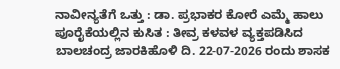ನಾವೀನ್ಯತೆಗೆ ಒತ್ತು : ಡಾ. ಪ್ರಭಾಕರ ಕೋರೆ ಎಮ್ಮೆ ಹಾಲು ಪೂರೈಕೆಯಲ್ಲಿನ ಕುಸಿತ : ತೀವ್ರ ಕಳವಳ ವ್ಯಕ್ತಪಡಿಸಿದ ಬಾಲಚಂದ್ರ ಜಾರಕಿಹೊಳಿ ದಿ. 22-07-2026 ರಂದು ಶಾಸಕ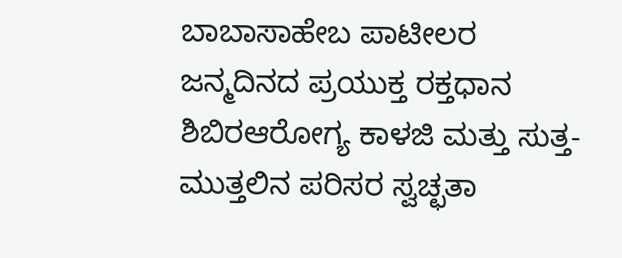ಬಾಬಾಸಾಹೇಬ ಪಾಟೀಲರ ಜನ್ಮದಿನದ ಪ್ರಯುಕ್ತ ರಕ್ತಧಾನ ಶಿಬಿರಆರೋಗ್ಯ ಕಾಳಜಿ ಮತ್ತು ಸುತ್ತ-ಮುತ್ತಲಿನ ಪರಿಸರ ಸ್ವಚ್ಛತಾ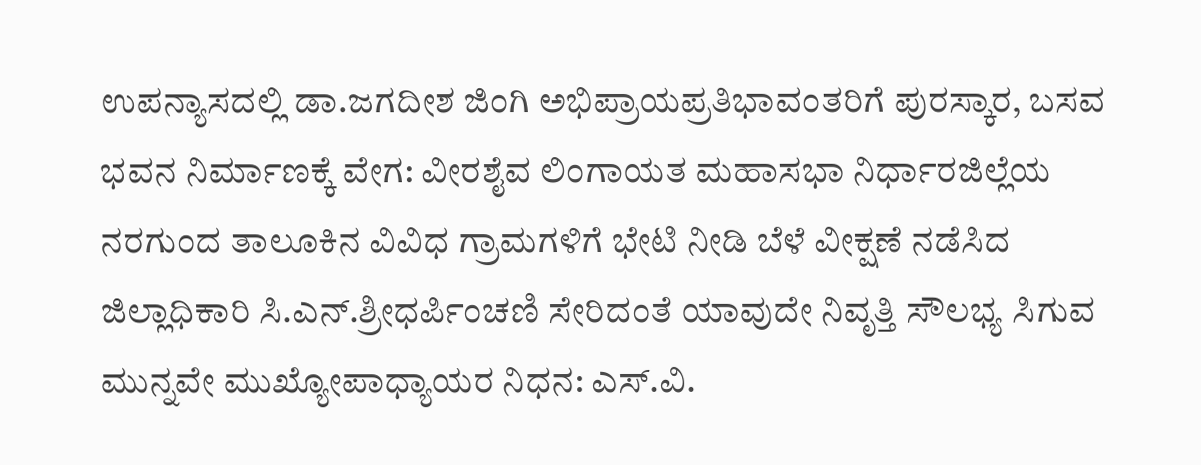ಉಪನ್ಯಾಸದಲ್ಲಿ ಡಾ.ಜಗದೀಶ ಜಿಂಗಿ ಅಭಿಪ್ರಾಯಪ್ರತಿಭಾವಂತರಿಗೆ ಪುರಸ್ಕಾರ, ಬಸವ ಭವನ ನಿರ್ಮಾಣಕ್ಕೆ ವೇಗ: ವೀರಶೈವ ಲಿಂಗಾಯತ ಮಹಾಸಭಾ ನಿರ್ಧಾರಜಿಲ್ಲೆಯ ನರಗುಂದ ತಾಲೂಕಿನ ವಿವಿಧ ಗ್ರಾಮಗಳಿಗೆ ಭೇಟಿ ನೀಡಿ ಬೆಳೆ ವೀಕ್ಷಣೆ ನಡೆಸಿದ ಜಿಲ್ಲಾಧಿಕಾರಿ ಸಿ.ಎನ್.ಶ್ರೀಧರ್ಪಿಂಚಣಿ ಸೇರಿದಂತೆ ಯಾವುದೇ ನಿವೃತ್ತಿ ಸೌಲಭ್ಯ ಸಿಗುವ ಮುನ್ನವೇ ಮುಖ್ಯೋಪಾಧ್ಯಾಯರ ನಿಧನ: ಎಸ್.ವಿ.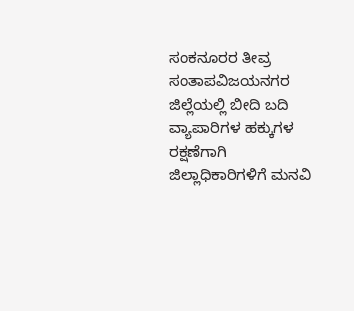ಸಂಕನೂರರ ತೀವ್ರ ಸಂತಾಪವಿಜಯನಗರ ಜಿಲ್ಲೆಯಲ್ಲಿ ಬೀದಿ ಬದಿ ವ್ಯಾಪಾರಿಗಳ ಹಕ್ಕುಗಳ ರಕ್ಷಣೆಗಾಗಿ ಜಿಲ್ಲಾಧಿಕಾರಿಗಳಿಗೆ ಮನವಿ